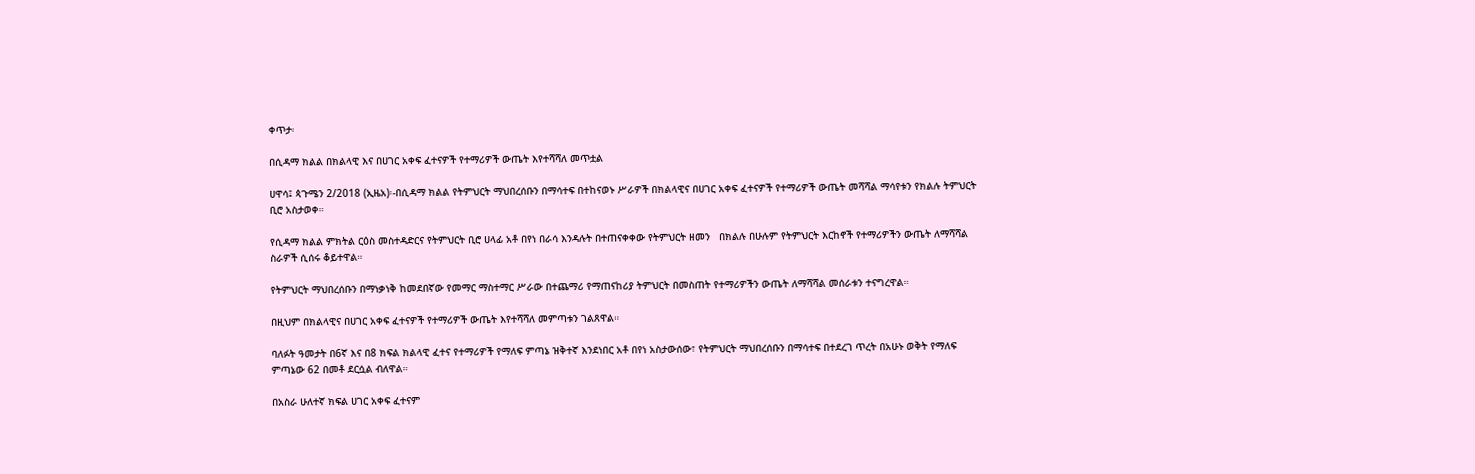ቀጥታ፡

በሲዳማ ክልል በክልላዊ እና በሀገር አቀፍ ፈተናዎች የተማሪዎች ውጤት እየተሻሻለ መጥቷል

ሀዋሳ፤ ጳጉሜን 2/2018 (ኢዜአ)፡-በሲዳማ ክልል የትምህርት ማህበረሰቡን በማሳተፍ በተከናወኑ ሥራዎች በክልላዊና በሀገር አቀፍ ፈተናዎች የተማሪዎች ውጤት መሻሻል ማሳየቱን የክልሉ ትምህርት ቢሮ አስታወቀ።

የሲዳማ ክልል ምክትል ርዕስ መስተዳድርና የትምህርት ቢሮ ሀላፊ አቶ በየነ በራሳ እንዳሉት በተጠናቀቀው የትምህርት ዘመን   በክልሉ በሁሉም የትምህርት እርከኖች የተማሪዎችን ውጤት ለማሻሻል ስራዎች ሲሰሩ ቆይተዋል።

የትምህርት ማህበረሰቡን በማነቃነቅ ከመደበኛው የመማር ማስተማር ሥራው በተጨማሪ የማጠናከሪያ ትምህርት በመስጠት የተማሪዎችን ውጤት ለማሻሻል መሰራቱን ተናግረዋል።

በዚህም በክልላዊና በሀገር አቀፍ ፈተናዎች የተማሪዎች ውጤት እየተሻሻለ መምጣቱን ገልጸዋል።

ባለፉት ዓመታት በ6ኛ እና በ8 ክፍል ክልላዊ ፈተና የተማሪዎች የማለፍ ምጣኔ ዝቅተኛ እንደነበር አቶ በየነ አስታውሰው፣ የትምህርት ማህበረሰቡን በማሳተፍ በተደረገ ጥረት በአሁኑ ወቅት የማለፍ ምጣኔው 62 በመቶ ደርሷል ብለዋል።

በአስራ ሁለተኛ ክፍል ሀገር አቀፍ ፈተናም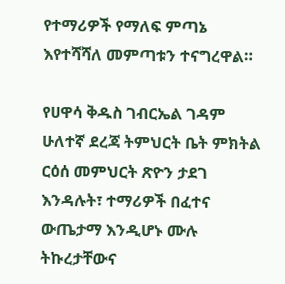የተማሪዎች የማለፍ ምጣኔ እየተሻሻለ መምጣቱን ተናግረዋል።

የሀዋሳ ቅዱስ ገብርኤል ገዳም ሁለተኛ ደረጃ ትምህርት ቤት ምክትል ርዕሰ መምህርት ጽዮን ታደገ እንዳሉት፣ ተማሪዎች በፈተና ውጤታማ እንዲሆኑ ሙሉ ትኩረታቸውና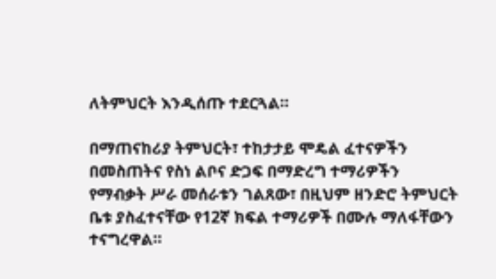ለትምህርት እንዲሰጡ ተደርጓል።

በማጠናከሪያ ትምህርት፣ ተከታታይ ሞዴል ፈተናዎችን በመስጠትና የስነ ልቦና ድጋፍ በማድረግ ተማሪዎችን የማብቃት ሥራ መሰራቱን ገልጸው፣ በዚህም ዘንድሮ ትምህርት ቤቱ ያስፈተናቸው የ12ኛ ክፍል ተማሪዎች በሙሉ ማለፋቸውን ተናግረዋል።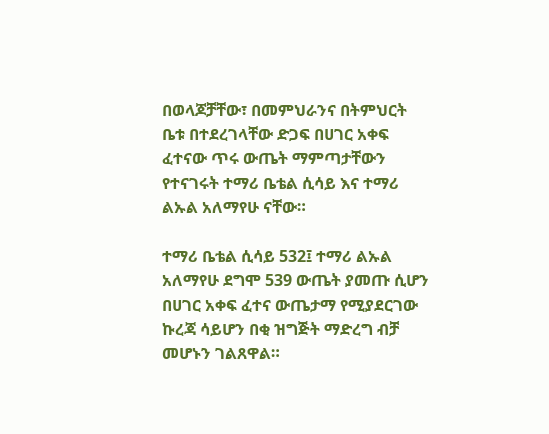በወላጆቻቸው፣ በመምህራንና በትምህርት ቤቱ በተደረገላቸው ድጋፍ በሀገር አቀፍ ፈተናው ጥሩ ውጤት ማምጣታቸውን  የተናገሩት ተማሪ ቤቴል ሲሳይ እና ተማሪ ልኡል አለማየሁ ናቸው።

ተማሪ ቤቴል ሲሳይ 532፤ ተማሪ ልኡል አለማየሁ ደግሞ 539 ውጤት ያመጡ ሲሆን በሀገር አቀፍ ፈተና ውጤታማ የሚያደርገው ኩረጃ ሳይሆን በቂ ዝግጅት ማድረግ ብቻ መሆኑን ገልጸዋል።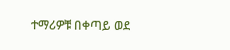ተማሪዎቹ በቀጣይ ወደ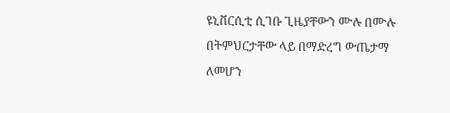ዩኒቨርሲቲ ሲገቡ ጊዜያቸውን ሙሉ በሙሉ በትምህርታቸው ላይ በማድረግ ውጤታማ ለመሆን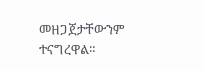መዘጋጀታቸውንም ተናግረዋል።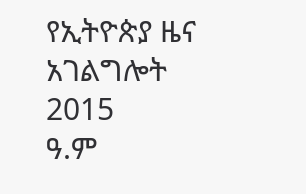የኢትዮጵያ ዜና አገልግሎት
2015
ዓ.ም